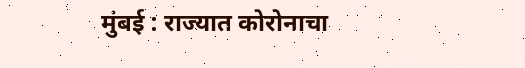मुंबई : राज्यात कोरोनाचा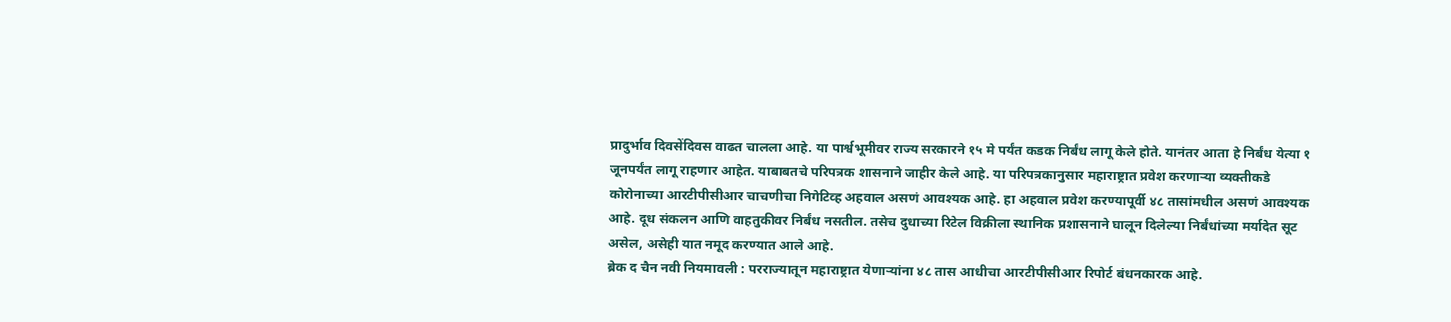प्रादुर्भाव दिवसेंदिवस वाढत चालला आहे. या पार्श्वभूमीवर राज्य सरकारने १५ मे पर्यंत कडक निर्बंध लागू केले होते. यानंतर आता हे निर्बंध येत्या १ जूनपर्यंत लागू राहणार आहेत. याबाबतचे परिपत्रक शासनाने जाहीर केले आहे. या परिपत्रकानुसार महाराष्ट्रात प्रवेश करणाऱ्या व्यक्तीकडे कोरोनाच्या आरटीपीसीआर चाचणीचा निगेटिव्ह अहवाल असणं आवश्यक आहे. हा अहवाल प्रवेश करण्यापूर्वी ४८ तासांमधील असणं आवश्यक आहे. दूध संकलन आणि वाहतुकीवर निर्बंध नसतील. तसेच दुधाच्या रिटेल विक्रीला स्थानिक प्रशासनाने घालून दिलेल्या निर्बंधांच्या मर्यादेत सूट असेल, असेही यात नमूद करण्यात आले आहे.
ब्रेक द चैन नवी नियमावली : परराज्यातून महाराष्ट्रात येणाऱ्यांना ४८ तास आधीचा आरटीपीसीआर रिपोर्ट बंधनकारक आहे.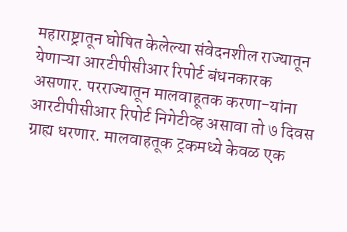महाराष्ट्रातून घोषित केलेल्या संवेदनशील राज्यातून येणाऱ्या आरटीपीसीआर रिपोर्ट बंधनकारक असणार. परराज्यातून मालवाहूतक करणा-यांना आरटीपीसीआर रिपोर्ट निगेटीव्ह असावा तो ७ दिवस ग्राह्य धरणार. मालवाहतूक ट्रकमध्ये केवळ एक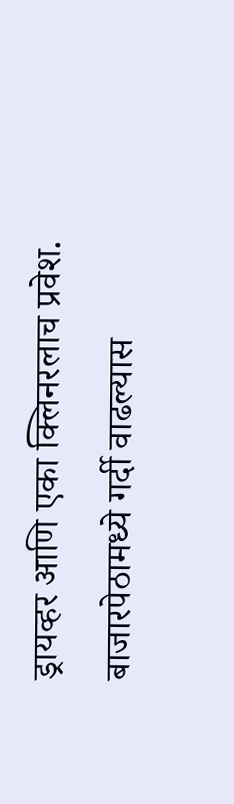ड्रायव्हर आणि एका क्लिनरलाच प्रवेश. बाजारपेठामध्ये गर्दी वाढल्यास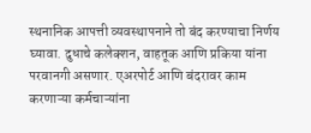स्थनानिक आपत्ती व्यवस्थापनाने तो बंद करण्याचा निर्णय घ्यावा. दुधाचे कलेक्शन, वाहतूक आणि प्रकिया यांना परवानगी असणार. एअरपोर्ट आणि बंदरावर काम करणाऱ्या कर्मचाऱ्यांना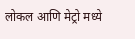लोकल आणि मेट्रो मध्ये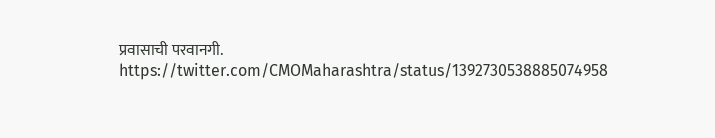प्रवासाची परवानगी.
https://twitter.com/CMOMaharashtra/status/1392730538885074958